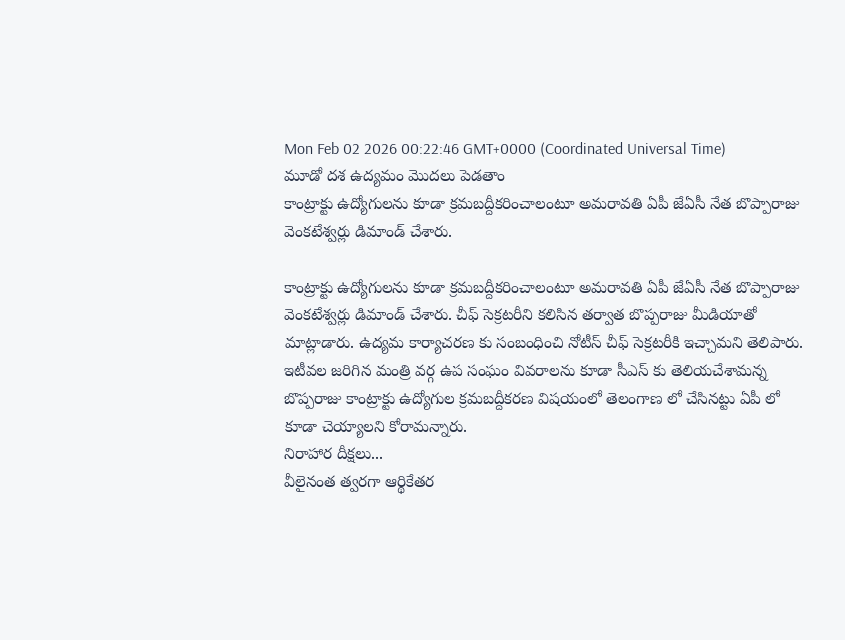Mon Feb 02 2026 00:22:46 GMT+0000 (Coordinated Universal Time)
మూడో దశ ఉద్యమం మొదలు పెడతాం
కాంట్రాక్టు ఉద్యోగులను కూడా క్రమబద్దీకరించాలంటూ అమరావతి ఏపీ జేఏసీ నేత బొప్పారాజు వెంకటేశ్వర్లు డిమాండ్ చేశారు.

కాంట్రాక్టు ఉద్యోగులను కూడా క్రమబద్దీకరించాలంటూ అమరావతి ఏపీ జేఏసీ నేత బొప్పారాజు వెంకటేశ్వర్లు డిమాండ్ చేశారు. చీఫ్ సెక్రటరీని కలిసిన తర్వాత బొప్పరాజు మీడియాతో మాట్లాడారు. ఉద్యమ కార్యాచరణ కు సంబంధించి నోటీస్ చీఫ్ సెక్రటరీకి ఇచ్చామని తెలిపారు. ఇటీవల జరిగిన మంత్రి వర్గ ఉప సంఘం వివరాలను కూడా సీఎస్ కు తెలియచేశామన్న బొప్పరాజు కాంట్రాక్టు ఉద్యోగుల క్రమబద్దీకరణ విషయంలో తెలంగాణ లో చేసినట్టు ఏపీ లో కూడా చెయ్యాలని కోరామన్నారు.
నిరాహార దీక్షలు...
వీలైనంత త్వరగా ఆర్థికేతర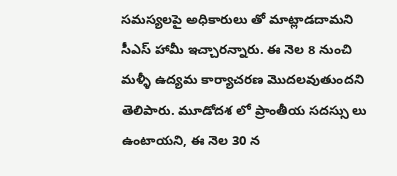సమస్యలపై అధికారులు తో మాట్లాడదామని సీఎస్ హామీ ఇచ్చారన్నారు. ఈ నెల 8 నుంచి మళ్ళీ ఉద్యమ కార్యాచరణ మొదలవుతుందని తెలిపారు. మూడోదశ లో ప్రాంతీయ సదస్సు లు ఉంటాయని, ఈ నెల 30 న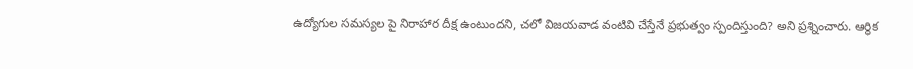ఉద్యోగుల సమస్యల పై నిరాహార దీక్ష ఉంటుందని, చలో విజయవాడ వంటివి చేస్తేనే ప్రభుత్వం స్పందిస్తుంది? అని ప్రశ్నించారు. ఆర్ధిక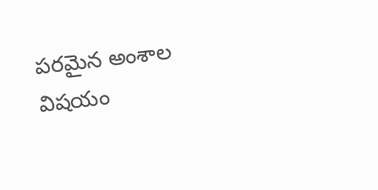పరమైన అంశాల విషయం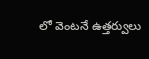లో వెంటనే ఉత్తర్వులు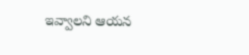ఇవ్వాలని ఆయన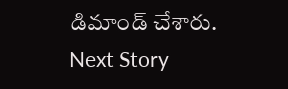డిమాండ్ చేశారు.
Next Story